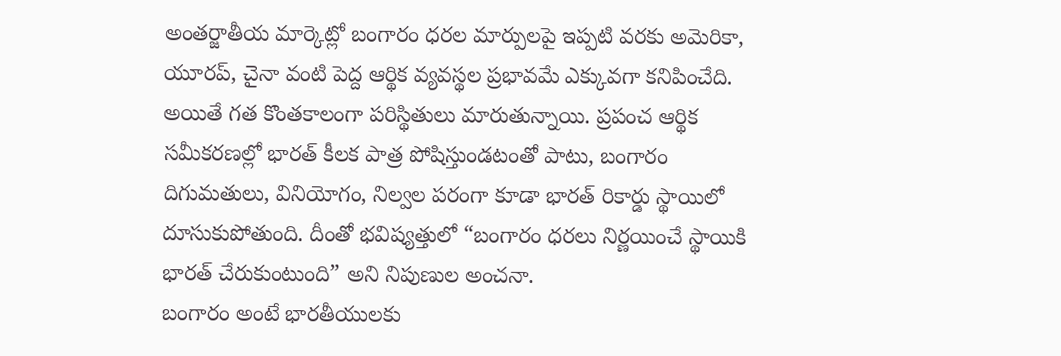అంతర్జాతీయ మార్కెట్లో బంగారం ధరల మార్పులపై ఇప్పటి వరకు అమెరికా, యూరప్, చైనా వంటి పెద్ద ఆర్థిక వ్యవస్థల ప్రభావమే ఎక్కువగా కనిపించేది. అయితే గత కొంతకాలంగా పరిస్థితులు మారుతున్నాయి. ప్రపంచ ఆర్థిక సమీకరణల్లో భారత్ కీలక పాత్ర పోషిస్తుండటంతో పాటు, బంగారం దిగుమతులు, వినియోగం, నిల్వల పరంగా కూడా భారత్ రికార్డు స్థాయిలో దూసుకుపోతుంది. దీంతో భవిష్యత్తులో “బంగారం ధరలు నిర్ణయించే స్థాయికి భారత్ చేరుకుంటుంది” అని నిపుణుల అంచనా.
బంగారం అంటే భారతీయులకు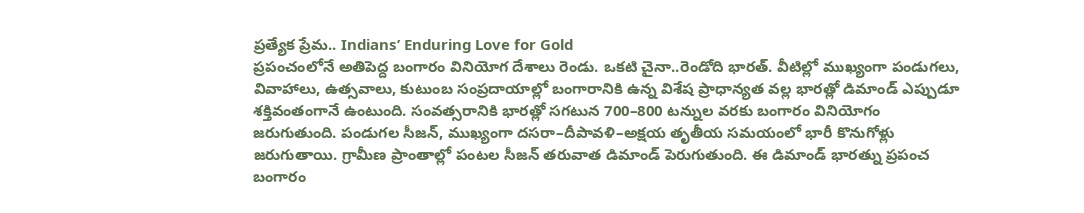ప్రత్యేక ప్రేమ.. Indians’ Enduring Love for Gold
ప్రపంచంలోనే అతిపెద్ద బంగారం వినియోగ దేశాలు రెండు. ఒకటి చైనా..రెండోది భారత్. వీటిల్లో ముఖ్యంగా పండుగలు, వివాహాలు, ఉత్సవాలు, కుటుంబ సంప్రదాయాల్లో బంగారానికి ఉన్న విశేష ప్రాధాన్యత వల్ల భారత్లో డిమాండ్ ఎప్పుడూ శక్తివంతంగానే ఉంటుంది. సంవత్సరానికి భారత్లో సగటున 700–800 టన్నుల వరకు బంగారం వినియోగం జరుగుతుంది. పండుగల సీజన్, ముఖ్యంగా దసరా–దీపావళి–అక్షయ తృతీయ సమయంలో భారీ కొనుగోళ్లు జరుగుతాయి. గ్రామీణ ప్రాంతాల్లో పంటల సీజన్ తరువాత డిమాండ్ పెరుగుతుంది. ఈ డిమాండ్ భారత్ను ప్రపంచ బంగారం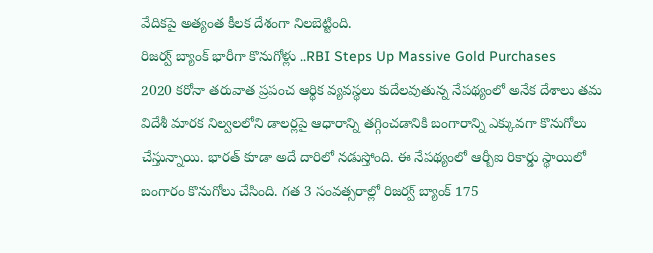వేదికపై అత్యంత కీలక దేశంగా నిలబెట్టింది.
రిజర్వ్ బ్యాంక్ భారీగా కొనుగోళ్లు ..RBI Steps Up Massive Gold Purchases
2020 కరోనా తరువాత ప్రపంచ ఆర్థిక వ్యవస్థలు కుదేలవుతున్న నేపథ్యంలో అనేక దేశాలు తమ విదేశీ మారక నిల్వలలోని డాలర్లపై ఆధారాన్ని తగ్గించడానికి బంగారాన్ని ఎక్కువగా కొనుగోలు చేస్తున్నాయి. భారత్ కూడా అదే దారిలో నడుస్తోంది. ఈ నేపథ్యంలో ఆర్బీఐ రికార్డు స్థాయిలో బంగారం కొనుగోలు చేసింది. గత 3 సంవత్సరాల్లో రిజర్వ్ బ్యాంక్ 175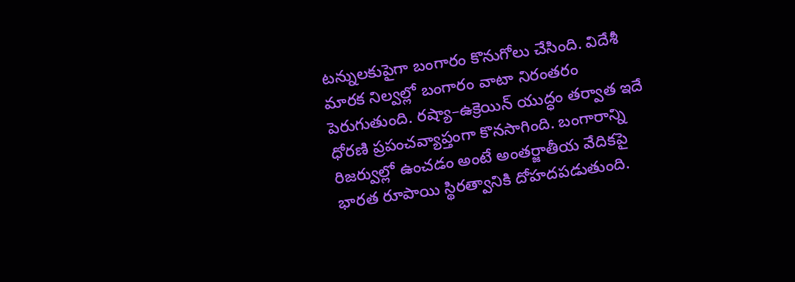టన్నులకుపైగా బంగారం కొనుగోలు చేసింది. విదేశీ మారక నిల్వల్లో బంగారం వాటా నిరంతరం పెరుగుతుంది. రష్యా–ఉక్రెయిన్ యుద్ధం తర్వాత ఇదే ధోరణి ప్రపంచవ్యాప్తంగా కొనసాగింది. బంగారాన్ని రిజర్వుల్లో ఉంచడం అంటే అంతర్జాతీయ వేదికపై భారత రూపాయి స్థిరత్వానికి దోహదపడుతుంది.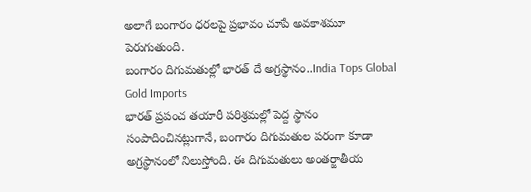అలాగే బంగారం ధరలపై ప్రభావం చూపే అవకాశమూ పెరుగుతుంది.
బంగారం దిగుమతుల్లో భారత్ దే అగ్రస్థానం..India Tops Global Gold Imports
భారత్ ప్రపంచ తయారీ పరిశ్రమల్లో పెద్ద స్థానం సంపాదించినట్లుగానే, బంగారం దిగుమతుల పరంగా కూడా అగ్రస్థానంలో నిలుస్తోంది. ఈ దిగుమతులు అంతర్జాతీయ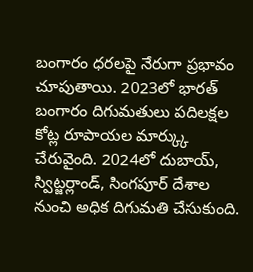బంగారం ధరలపై నేరుగా ప్రభావం చూపుతాయి. 2023లో భారత్ బంగారం దిగుమతులు పదిలక్షల కోట్ల రూపాయల మార్క్కు చేరువైంది. 2024లో దుబాయ్, స్విట్జర్లాండ్, సింగపూర్ దేశాల నుంచి అధిక దిగుమతి చేసుకుంది.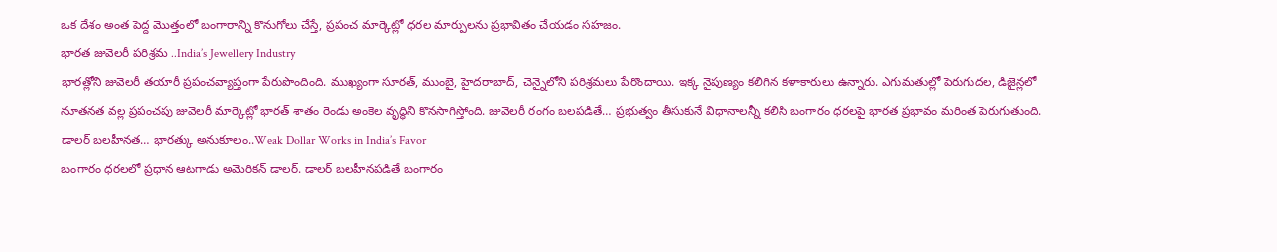ఒక దేశం అంత పెద్ద మొత్తంలో బంగారాన్ని కొనుగోలు చేస్తే, ప్రపంచ మార్కెట్లో ధరల మార్పులను ప్రభావితం చేయడం సహజం.
భారత జువెలరీ పరిశ్రమ ..India’s Jewellery Industry
భారత్లోని జువెలరీ తయారీ ప్రపంచవ్యాప్తంగా పేరుపొందింది. ముఖ్యంగా సూరత్, ముంబై, హైదరాబాద్, చెన్నైలోని పరిశ్రమలు పేరొందాయి. ఇక్క నైపుణ్యం కలిగిన కళాకారులు ఉన్నారు. ఎగుమతుల్లో పెరుగుదల, డిజైన్లలో నూతనత వల్ల ప్రపంచపు జువెలరీ మార్కెట్లో భారత్ శాతం రెండు అంకెల వృద్ధిని కొనసాగిస్తోంది. జువెలరీ రంగం బలపడితే… ప్రభుత్వం తీసుకునే విధానాలన్నీ కలిసి బంగారం ధరలపై భారత ప్రభావం మరింత పెరుగుతుంది.
డాలర్ బలహీనత… భారత్కు అనుకూలం..Weak Dollar Works in India’s Favor
బంగారం ధరలలో ప్రధాన ఆటగాడు అమెరికన్ డాలర్. డాలర్ బలహీనపడితే బంగారం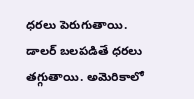ధరలు పెరుగుతాయి.
డాలర్ బలపడితే ధరలు తగ్గుతాయి. అమెరికాలో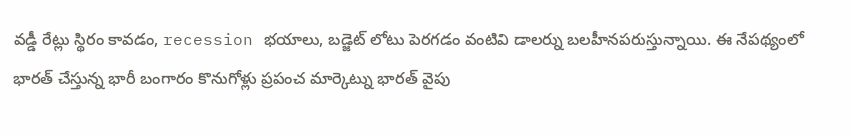వడ్డీ రేట్లు స్థిరం కావడం, recession భయాలు, బడ్జెట్ లోటు పెరగడం వంటివి డాలర్ను బలహీనపరుస్తున్నాయి. ఈ నేపథ్యంలో భారత్ చేస్తున్న భారీ బంగారం కొనుగోళ్లు ప్రపంచ మార్కెట్ను భారత్ వైపు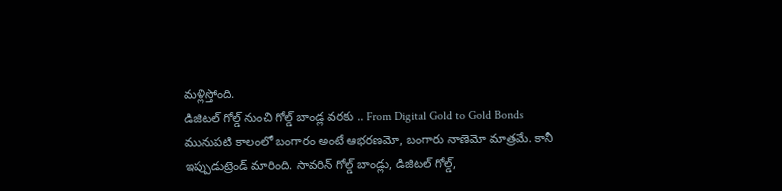మళ్లిస్తోంది.
డిజిటల్ గోల్డ్ నుంచి గోల్డ్ బాండ్ల వరకు .. From Digital Gold to Gold Bonds
మునుపటి కాలంలో బంగారం అంటే ఆభరణమో, బంగారు నాణెమో మాత్రమే. కానీ ఇప్పుడుట్రెండ్ మారింది. సావరిన్ గోల్డ్ బాండ్లు, డిజిటల్ గోల్డ్,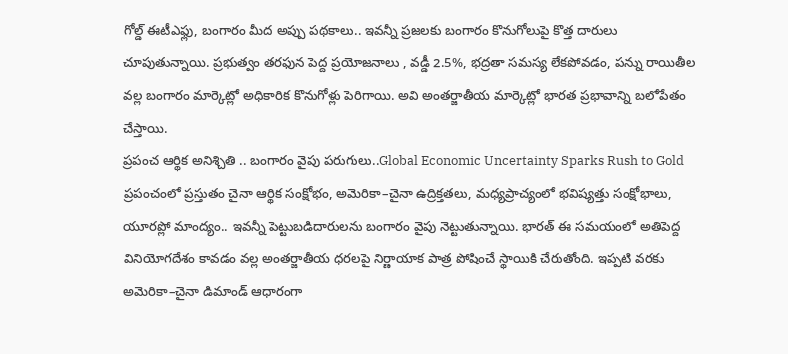గోల్డ్ ఈటీఎఫ్లు, బంగారం మీద అప్పు పథకాలు.. ఇవన్నీ ప్రజలకు బంగారం కొనుగోలుపై కొత్త దారులు చూపుతున్నాయి. ప్రభుత్వం తరఫున పెద్ద ప్రయోజనాలు , వడ్డీ 2.5%, భద్రతా సమస్య లేకపోవడం, పన్ను రాయితీల వల్ల బంగారం మార్కెట్లో అధికారిక కొనుగోళ్లు పెరిగాయి. అవి అంతర్జాతీయ మార్కెట్లో భారత ప్రభావాన్ని బలోపేతం చేస్తాయి.
ప్రపంచ ఆర్థిక అనిశ్చితి .. బంగారం వైపు పరుగులు..Global Economic Uncertainty Sparks Rush to Gold
ప్రపంచంలో ప్రస్తుతం చైనా ఆర్థిక సంక్షోభం, అమెరికా–చైనా ఉద్రిక్తతలు, మధ్యప్రాచ్యంలో భవిష్యత్తు సంక్షోభాలు, యూరప్లో మాంద్యం.. ఇవన్నీ పెట్టుబడిదారులను బంగారం వైపు నెట్టుతున్నాయి. భారత్ ఈ సమయంలో అతిపెద్ద వినియోగదేశం కావడం వల్ల అంతర్జాతీయ ధరలపై నిర్ణాయాక పాత్ర పోషించే స్థాయికి చేరుతోంది. ఇప్పటి వరకు అమెరికా–చైనా డిమాండ్ ఆధారంగా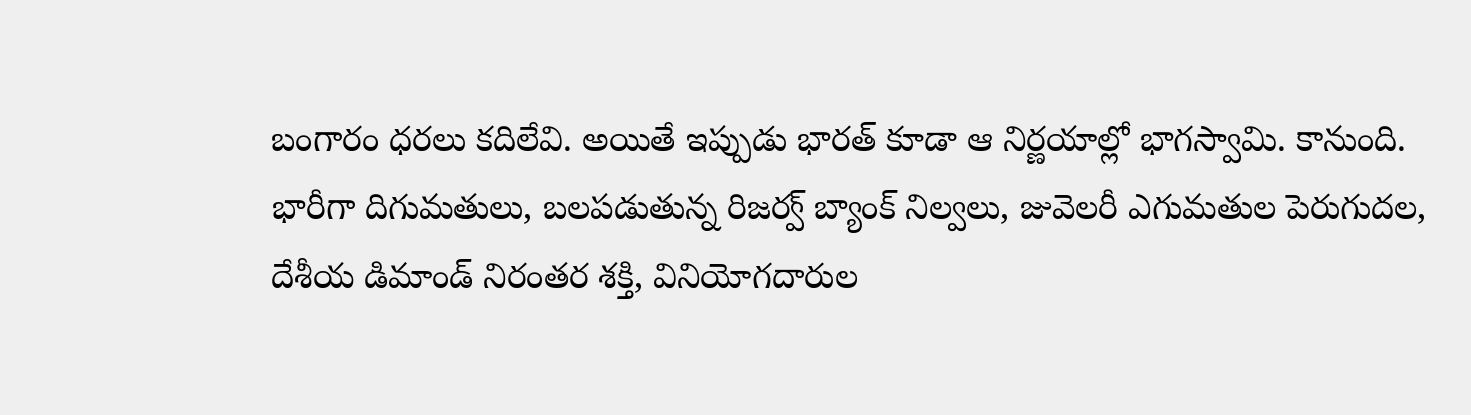బంగారం ధరలు కదిలేవి. అయితే ఇప్పుడు భారత్ కూడా ఆ నిర్ణయాల్లో భాగస్వామి. కానుంది. భారీగా దిగుమతులు, బలపడుతున్న రిజర్వ్ బ్యాంక్ నిల్వలు, జువెలరీ ఎగుమతుల పెరుగుదల, దేశీయ డిమాండ్ నిరంతర శక్తి, వినియోగదారుల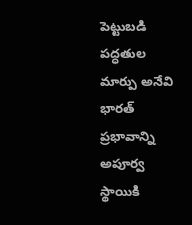పెట్టుబడి పద్ధతుల మార్పు అనేవి భారత్ ప్రభావాన్ని అపూర్వ స్థాయికి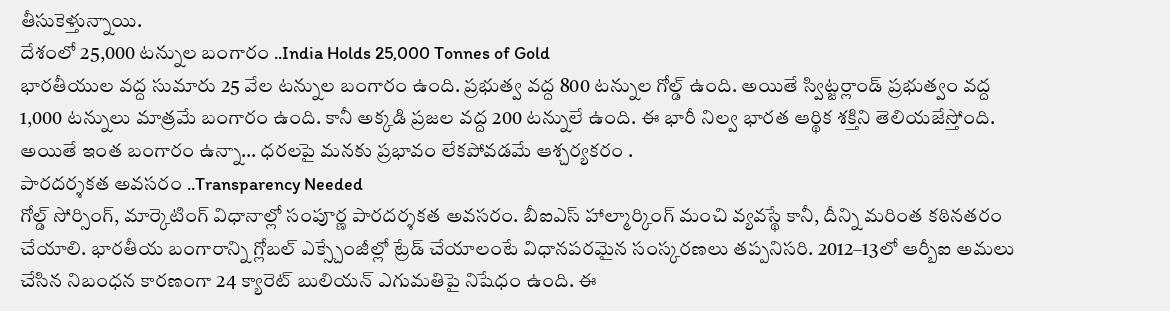తీసుకెళ్తున్నాయి.
దేశంలో 25,000 టన్నుల బంగారం ..India Holds 25,000 Tonnes of Gold
భారతీయుల వద్ద సుమారు 25 వేల టన్నుల బంగారం ఉంది. ప్రభుత్వ వద్ద 800 టన్నుల గోల్డ్ ఉంది. అయితే స్విట్జర్లాండ్ ప్రభుత్వం వద్ద 1,000 టన్నులు మాత్రమే బంగారం ఉంది. కానీ అక్కడి ప్రజల వద్ద 200 టన్నులే ఉంది. ఈ భారీ నిల్వ భారత ఆర్థిక శక్తిని తెలియజేస్తోంది. అయితే ఇంత బంగారం ఉన్నా… ధరలపై మనకు ప్రభావం లేకపోవడమే ఆశ్చర్యకరం .
పారదర్శకత అవసరం ..Transparency Needed
గోల్డ్ సోర్సింగ్, మార్కెటింగ్ విధానాల్లో సంపూర్ణ పారదర్శకత అవసరం. బీఐఎస్ హాల్మార్కింగ్ మంచి వ్యవస్థే కానీ, దీన్ని మరింత కఠినతరం చేయాలి. భారతీయ బంగారాన్ని గ్లోబల్ ఎక్స్చేంజీల్లో ట్రేడ్ చేయాలంటే విధానపరమైన సంస్కరణలు తప్పనిసరి. 2012–13లో ఆర్బీఐ అమలు చేసిన నిబంధన కారణంగా 24 క్యారెట్ బులియన్ ఎగుమతిపై నిషేధం ఉంది. ఈ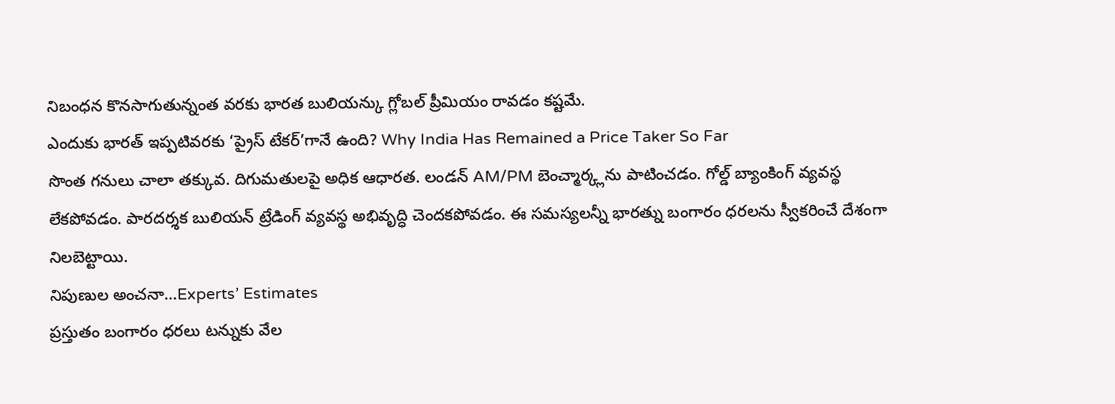నిబంధన కొనసాగుతున్నంత వరకు భారత బులియన్కు గ్లోబల్ ప్రీమియం రావడం కష్టమే.
ఎందుకు భారత్ ఇప్పటివరకు ‘ప్రైస్ టేకర్’గానే ఉంది? Why India Has Remained a Price Taker So Far
సొంత గనులు చాలా తక్కువ. దిగుమతులపై అధిక ఆధారత. లండన్ AM/PM బెంచ్మార్క్లను పాటించడం. గోల్డ్ బ్యాంకింగ్ వ్యవస్థ లేకపోవడం. పారదర్శక బులియన్ ట్రేడింగ్ వ్యవస్థ అభివృద్ధి చెందకపోవడం. ఈ సమస్యలన్నీ భారత్ను బంగారం ధరలను స్వీకరించే దేశంగా నిలబెట్టాయి.
నిపుణుల అంచనా…Experts’ Estimates
ప్రస్తుతం బంగారం ధరలు టన్నుకు వేల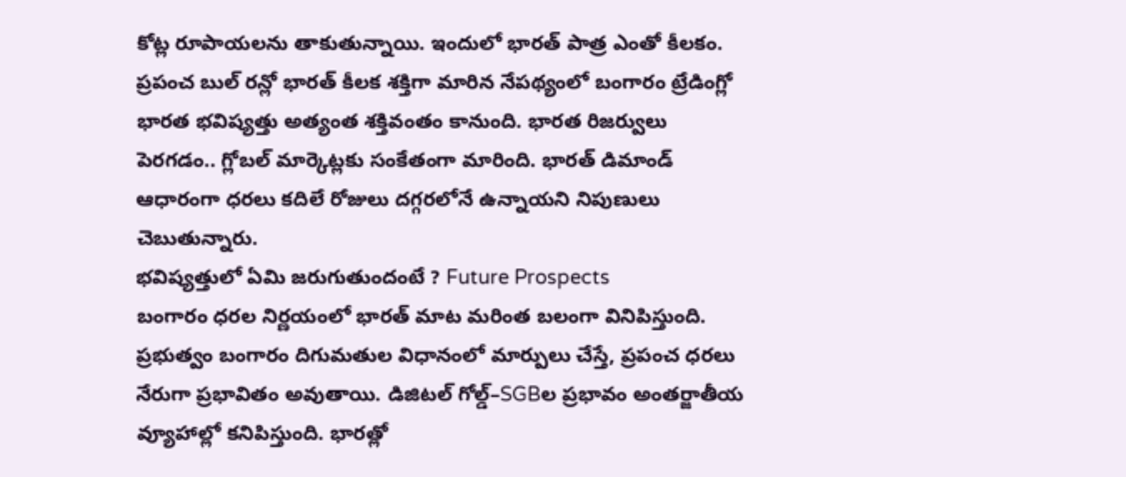కోట్ల రూపాయలను తాకుతున్నాయి. ఇందులో భారత్ పాత్ర ఎంతో కీలకం. ప్రపంచ బుల్ రన్లో భారత్ కీలక శక్తిగా మారిన నేపథ్యంలో బంగారం ట్రేడింగ్లో భారత భవిష్యత్తు అత్యంత శక్తివంతం కానుంది. భారత రిజర్వులు పెరగడం.. గ్లోబల్ మార్కెట్లకు సంకేతంగా మారింది. భారత్ డిమాండ్ ఆధారంగా ధరలు కదిలే రోజులు దగ్గరలోనే ఉన్నాయని నిపుణులు చెబుతున్నారు.
భవిష్యత్తులో ఏమి జరుగుతుందంటే ? Future Prospects
బంగారం ధరల నిర్ణయంలో భారత్ మాట మరింత బలంగా వినిపిస్తుంది. ప్రభుత్వం బంగారం దిగుమతుల విధానంలో మార్పులు చేస్తే, ప్రపంచ ధరలు నేరుగా ప్రభావితం అవుతాయి. డిజిటల్ గోల్డ్–SGBల ప్రభావం అంతర్జాతీయ వ్యూహాల్లో కనిపిస్తుంది. భారత్లో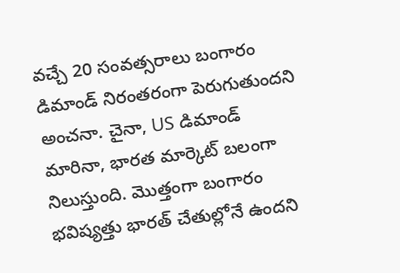వచ్చే 20 సంవత్సరాలు బంగారం డిమాండ్ నిరంతరంగా పెరుగుతుందని అంచనా. చైనా, US డిమాండ్ మారినా, భారత మార్కెట్ బలంగా నిలుస్తుంది. మొత్తంగా బంగారం భవిష్యత్తు భారత్ చేతుల్లోనే ఉందని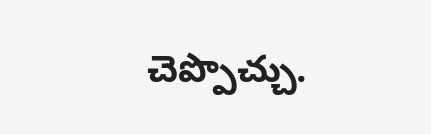చెప్పొచ్చు.